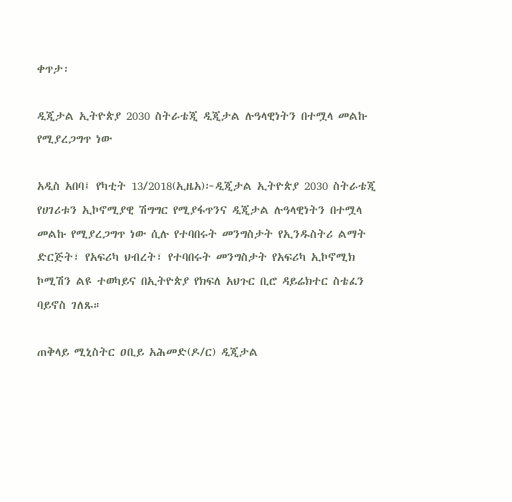ቀጥታ፡

ዲጂታል ኢትዮጵያ 2030 ስትራቴጂ ዲጂታል ሉዓላዊነትን በተሟላ መልኩ የሚያረጋግጥ ነው

አዲስ አበባ፤ የካቲት 13/2018(ኢዜአ)፦ዲጂታል ኢትዮጵያ 2030 ስትራቴጂ የሀገሪቱን ኢኮኖሚያዊ ሽግግር የሚያፋጥንና ዲጂታል ሉዓላዊነትን በተሟላ መልኩ የሚያረጋግጥ ነው ሲሉ የተባበሩት መንግስታት የኢንዱስትሪ ልማት ድርጅት፣ የአፍሪካ ህብረት፣ የተባበሩት መንግስታት የአፍሪካ ኢኮኖሚክ ኮሚሽን ልዩ ተወካይና በኢትዮጵያ የክፍለ አህጉር ቢሮ ዳይሬክተር ስቴፈን ባይኖስ ገለጹ።

ጠቅላይ ሚኒስትር ዐቢይ አሕመድ(ዶ/ር) ዲጂታል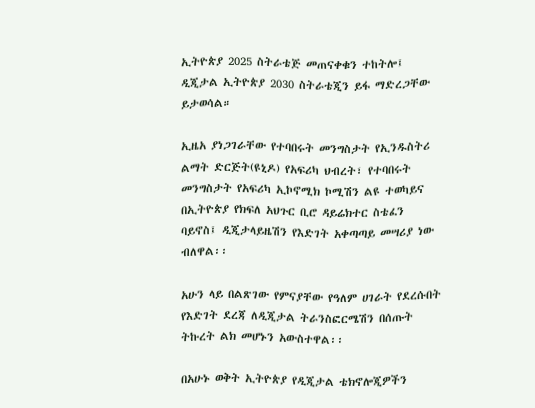ኢትዮጵያ 2025 ስትራቴጅ መጠናቀቁን ተከትሎ፤ ዲጂታል ኢትዮጵያ 2030 ስትራቴጂን ይፋ ማድረጋቸው ይታወሳል።

ኢዜአ ያነጋገራቸው የተባበሩት መንግስታት የኢንዱስትሪ ልማት ድርጅት(ዩኒዶ) የአፍሪካ ህብረት፣ የተባበሩት መንግስታት የአፍሪካ ኢኮኖሚክ ኮሚሽን ልዩ ተወካይና በኢትዮጵያ የክፍለ አህጉር ቢሮ ዳይሬክተር ስቴፈን ባይኖስ፤ ዲጂታላይዜሽን የእድገት አቀጣጣይ መሣሪያ ነው ብለዋል፡፡

አሁን ላይ በልጽገው የምናያቸው የዓለም ሀገራት የደረሱበት የእድገት ደረጃ ለዲጂታል ትራንስፎርሜሽን በሰጡት ትኩረት ልክ መሆኑን አውስተዋል፡፡

በአሁኑ ወቅት ኢትዮጵያ የዲጂታል ቴክኖሎጂዎችን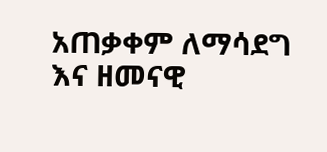አጠቃቀም ለማሳደግ እና ዘመናዊ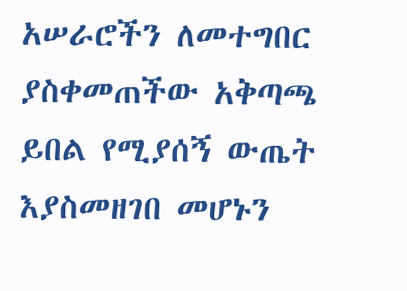አሠራሮችን ለመተግበር ያስቀመጠችው አቅጣጫ ይበል የሚያሰኝ ውጤት እያስመዘገበ መሆኑን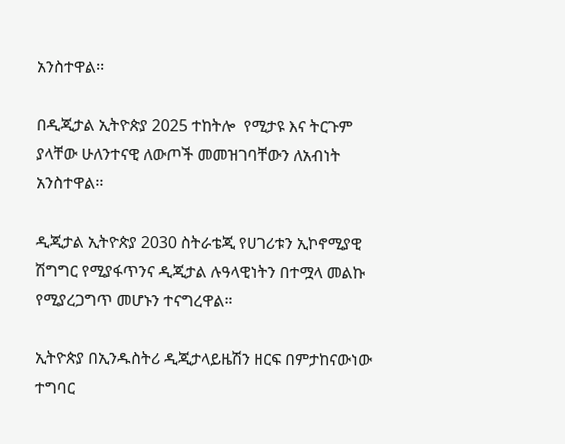አንስተዋል፡፡

በዲጂታል ኢትዮጵያ 2025 ተከትሎ  የሚታዩ እና ትርጉም ያላቸው ሁለንተናዊ ለውጦች መመዝገባቸውን ለአብነት አንስተዋል፡፡

ዲጂታል ኢትዮጵያ 2030 ስትራቴጂ የሀገሪቱን ኢኮኖሚያዊ ሽግግር የሚያፋጥንና ዲጂታል ሉዓላዊነትን በተሟላ መልኩ የሚያረጋግጥ መሆኑን ተናግረዋል።

ኢትዮጵያ በኢንዱስትሪ ዲጂታላይዜሽን ዘርፍ በምታከናውነው ተግባር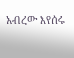አብረው እየሰሩ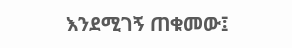እንደሚገኝ ጠቁመው፤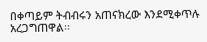በቀጣይም ትብብሩን አጠናክረው እንደሚቀጥሉ አረጋግጠዋል፡፡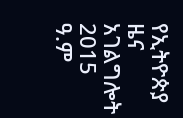የኢትዮጵያ ዜና አገልግሎት
2015
ዓ.ም